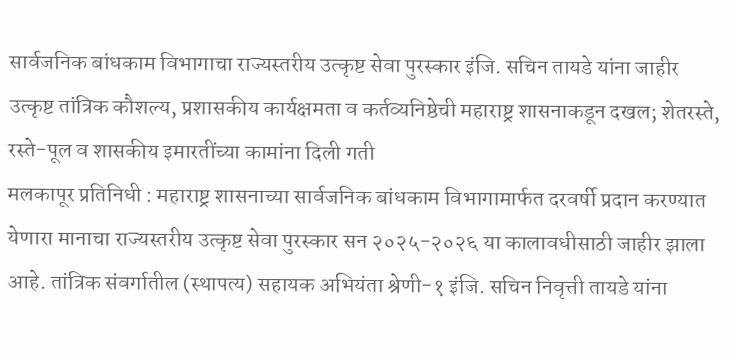सार्वजनिक बांधकाम विभागाचा राज्यस्तरीय उत्कृष्ट सेवा पुरस्कार इंजि. सचिन तायडे यांना जाहीर
उत्कृष्ट तांत्रिक कौशल्य, प्रशासकीय कार्यक्षमता व कर्तव्यनिष्ठेची महाराष्ट्र शासनाकडून दखल; शेतरस्ते, रस्ते-पूल व शासकीय इमारतींच्या कामांना दिली गती
मलकापूर प्रतिनिधी : महाराष्ट्र शासनाच्या सार्वजनिक बांधकाम विभागामार्फत दरवर्षी प्रदान करण्यात येणारा मानाचा राज्यस्तरीय उत्कृष्ट सेवा पुरस्कार सन २०२५-२०२६ या कालावधीसाठी जाहीर झाला आहे. तांत्रिक संवर्गातील (स्थापत्य) सहायक अभियंता श्रेणी-१ इंजि. सचिन निवृत्ती तायडे यांना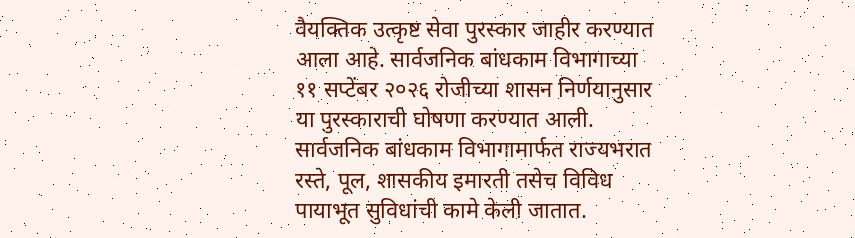वैयक्तिक उत्कृष्ट सेवा पुरस्कार जाहीर करण्यात आला आहे. सार्वजनिक बांधकाम विभागाच्या ११ सप्टेंबर २०२६ रोजीच्या शासन निर्णयानुसार या पुरस्काराची घोषणा करण्यात आली.
सार्वजनिक बांधकाम विभागामार्फत राज्यभरात रस्ते, पूल, शासकीय इमारती तसेच विविध पायाभूत सुविधांची कामे केली जातात.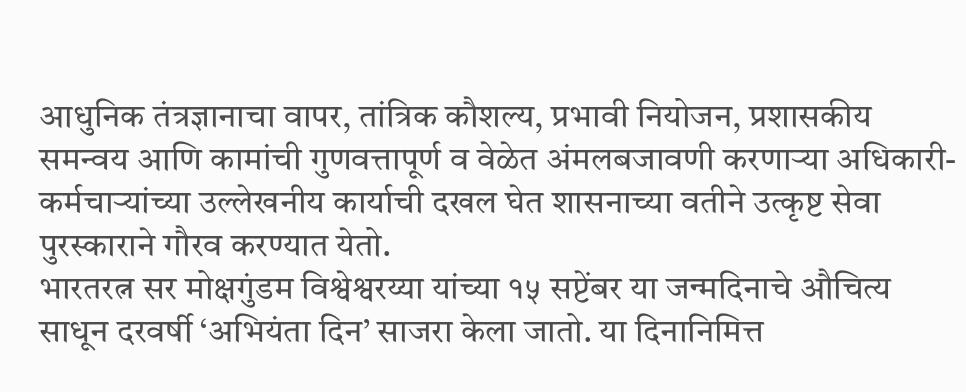आधुनिक तंत्रज्ञानाचा वापर, तांत्रिक कौशल्य, प्रभावी नियोजन, प्रशासकीय समन्वय आणि कामांची गुणवत्तापूर्ण व वेळेत अंमलबजावणी करणाऱ्या अधिकारी-कर्मचाऱ्यांच्या उल्लेखनीय कार्याची दखल घेत शासनाच्या वतीने उत्कृष्ट सेवा पुरस्काराने गौरव करण्यात येतो.
भारतरत्न सर मोक्षगुंडम विश्वेश्वरय्या यांच्या १५ सप्टेंबर या जन्मदिनाचे औचित्य साधून दरवर्षी ‘अभियंता दिन’ साजरा केला जातो. या दिनानिमित्त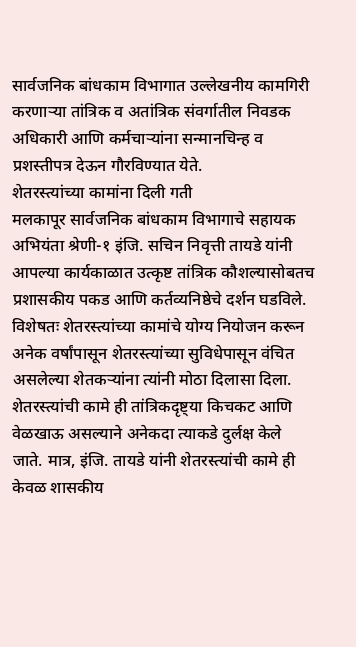सार्वजनिक बांधकाम विभागात उल्लेखनीय कामगिरी करणाऱ्या तांत्रिक व अतांत्रिक संवर्गातील निवडक अधिकारी आणि कर्मचाऱ्यांना सन्मानचिन्ह व प्रशस्तीपत्र देऊन गौरविण्यात येते.
शेतरस्त्यांच्या कामांना दिली गती
मलकापूर सार्वजनिक बांधकाम विभागाचे सहायक अभियंता श्रेणी-१ इंजि. सचिन निवृत्ती तायडे यांनी आपल्या कार्यकाळात उत्कृष्ट तांत्रिक कौशल्यासोबतच प्रशासकीय पकड आणि कर्तव्यनिष्ठेचे दर्शन घडविले. विशेषतः शेतरस्त्यांच्या कामांचे योग्य नियोजन करून अनेक वर्षांपासून शेतरस्त्यांच्या सुविधेपासून वंचित असलेल्या शेतकऱ्यांना त्यांनी मोठा दिलासा दिला.
शेतरस्त्यांची कामे ही तांत्रिकदृष्ट्या किचकट आणि वेळखाऊ असल्याने अनेकदा त्याकडे दुर्लक्ष केले जाते. मात्र, इंजि. तायडे यांनी शेतरस्त्यांची कामे ही केवळ शासकीय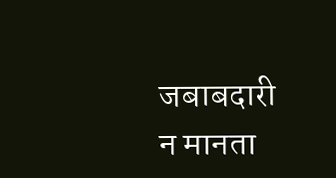जबाबदारी न मानता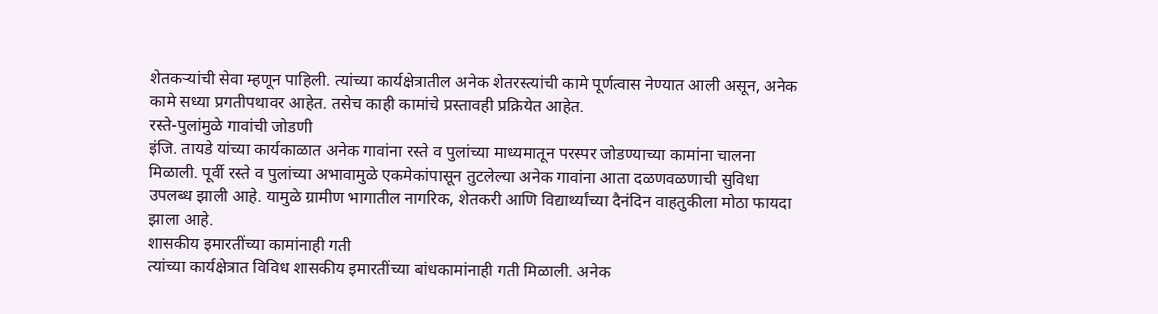शेतकऱ्यांची सेवा म्हणून पाहिली. त्यांच्या कार्यक्षेत्रातील अनेक शेतरस्त्यांची कामे पूर्णत्वास नेण्यात आली असून, अनेक कामे सध्या प्रगतीपथावर आहेत. तसेच काही कामांचे प्रस्तावही प्रक्रियेत आहेत.
रस्ते-पुलांमुळे गावांची जोडणी
इंजि. तायडे यांच्या कार्यकाळात अनेक गावांना रस्ते व पुलांच्या माध्यमातून परस्पर जोडण्याच्या कामांना चालना मिळाली. पूर्वी रस्ते व पुलांच्या अभावामुळे एकमेकांपासून तुटलेल्या अनेक गावांना आता दळणवळणाची सुविधा उपलब्ध झाली आहे. यामुळे ग्रामीण भागातील नागरिक, शेतकरी आणि विद्यार्थ्यांच्या दैनंदिन वाहतुकीला मोठा फायदा झाला आहे.
शासकीय इमारतींच्या कामांनाही गती
त्यांच्या कार्यक्षेत्रात विविध शासकीय इमारतींच्या बांधकामांनाही गती मिळाली. अनेक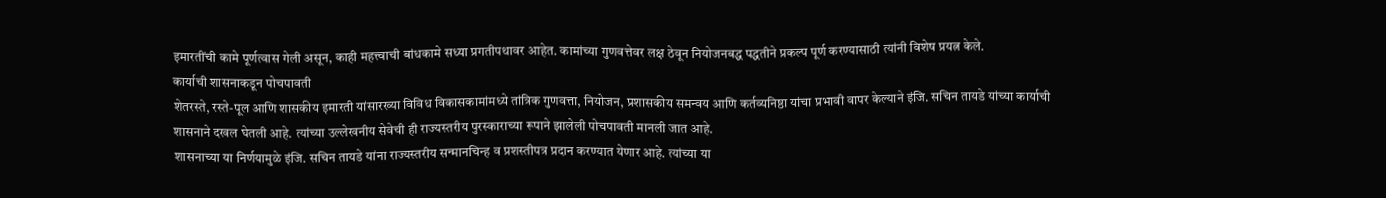इमारतींची कामे पूर्णत्वास गेली असून, काही महत्त्वाची बांधकामे सध्या प्रगतीपथावर आहेत. कामांच्या गुणवत्तेवर लक्ष ठेवून नियोजनबद्ध पद्धतीने प्रकल्प पूर्ण करण्यासाठी त्यांनी विशेष प्रयत्न केले.
कार्याची शासनाकडून पोचपावती
शेतरस्ते, रस्ते-पूल आणि शासकीय इमारती यांसारख्या विविध विकासकामांमध्ये तांत्रिक गुणवत्ता, नियोजन, प्रशासकीय समन्वय आणि कर्तव्यनिष्ठा यांचा प्रभावी वापर केल्याने इंजि. सचिन तायडे यांच्या कार्याची शासनाने दखल घेतली आहे. त्यांच्या उल्लेखनीय सेवेची ही राज्यस्तरीय पुरस्काराच्या रूपाने झालेली पोचपावती मानली जात आहे.
शासनाच्या या निर्णयामुळे इंजि. सचिन तायडे यांना राज्यस्तरीय सन्मानचिन्ह व प्रशस्तीपत्र प्रदान करण्यात येणार आहे. त्यांच्या या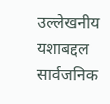उल्लेखनीय यशाबद्दल सार्वजनिक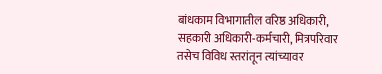बांधकाम विभागातील वरिष्ठ अधिकारी, सहकारी अधिकारी-कर्मचारी, मित्रपरिवार तसेच विविध स्तरांतून त्यांच्यावर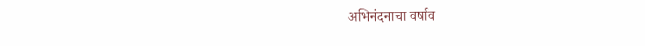अभिनंदनाचा वर्षाव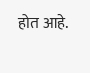होत आहे.